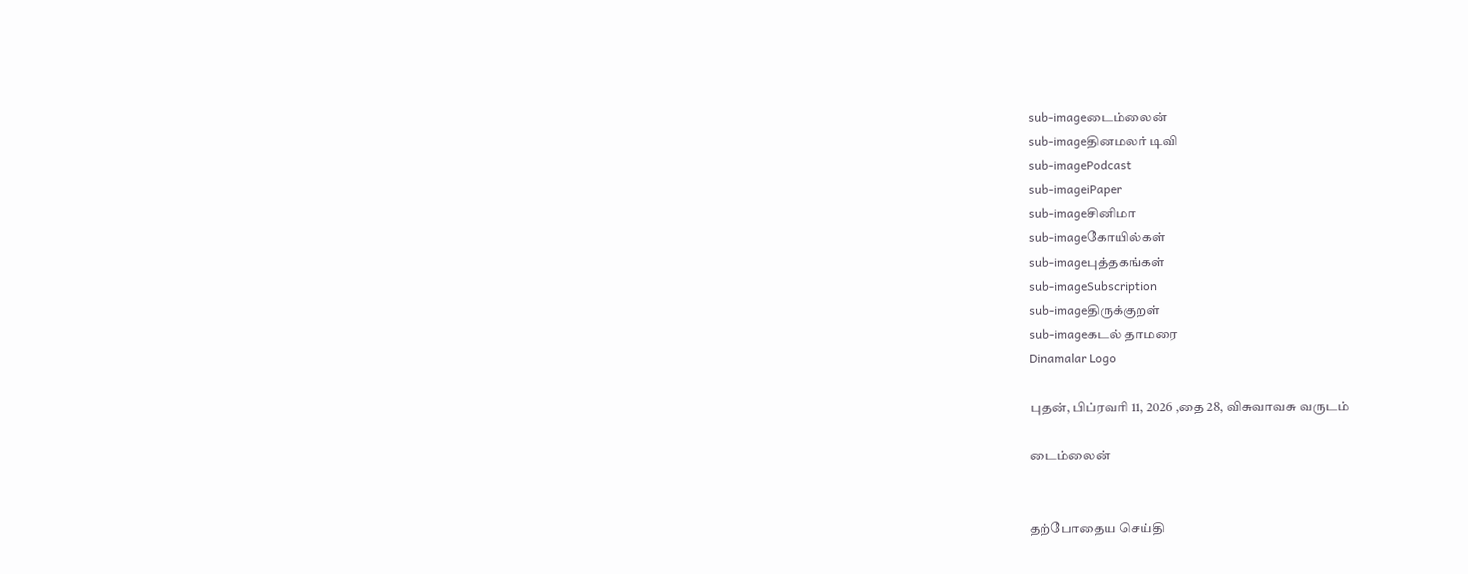sub-imageடைம்லைன்
sub-imageதினமலர் டிவி
sub-imagePodcast
sub-imageiPaper
sub-imageசினிமா
sub-imageகோயில்கள்
sub-imageபுத்தகங்கள்
sub-imageSubscription
sub-imageதிருக்குறள்
sub-imageகடல் தாமரை
Dinamalar Logo

புதன், பிப்ரவரி 11, 2026 ,தை 28, விசுவாவசு வருடம்

டைம்லைன்


தற்போதைய செய்தி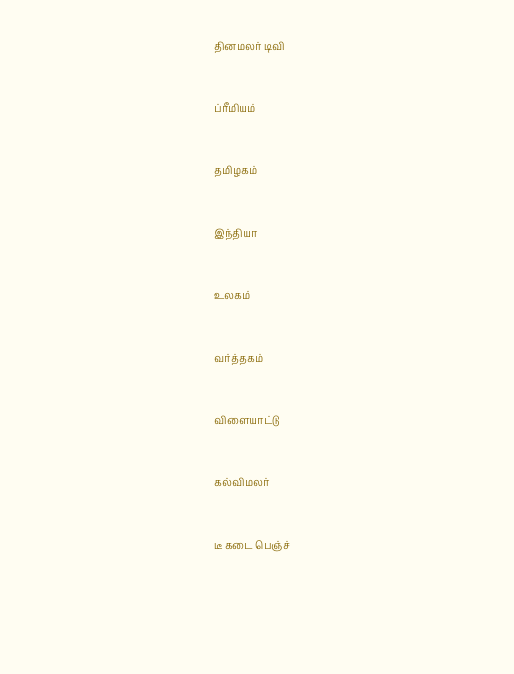தினமலர் டிவி


ப்ரீமியம்


தமிழகம்


இந்தியா


உலகம்


வர்த்தகம்


விளையாட்டு


கல்விமலர்


டீ கடை பெஞ்ச்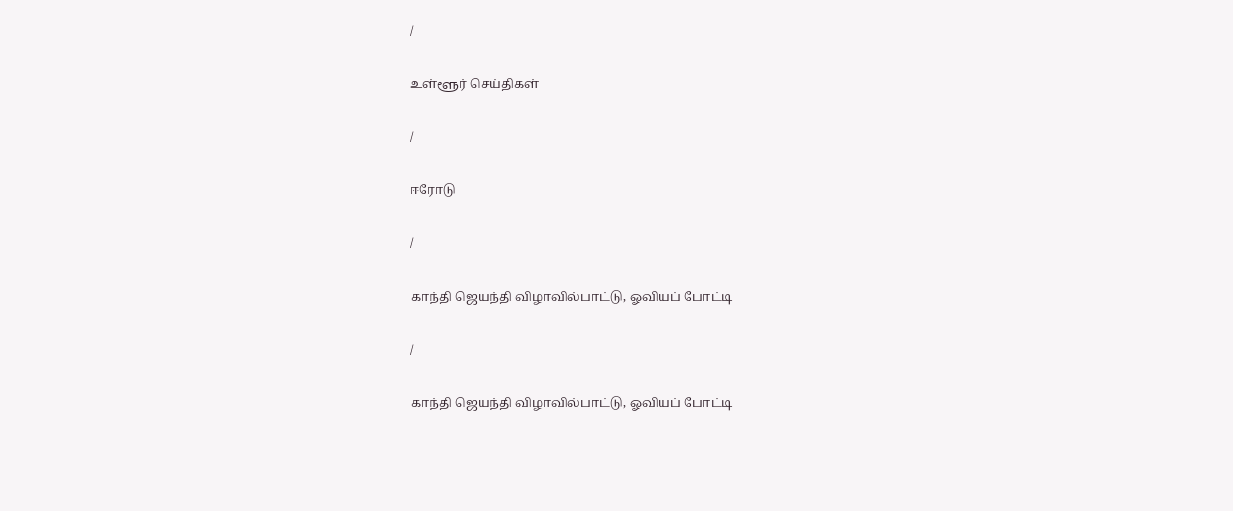/

உள்ளூர் செய்திகள்

/

ஈரோடு

/

காந்தி ஜெயந்தி விழாவில்பாட்டு, ஓவியப் போட்டி

/

காந்தி ஜெயந்தி விழாவில்பாட்டு, ஓவியப் போட்டி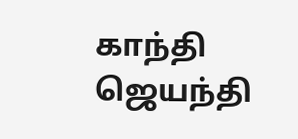காந்தி ஜெயந்தி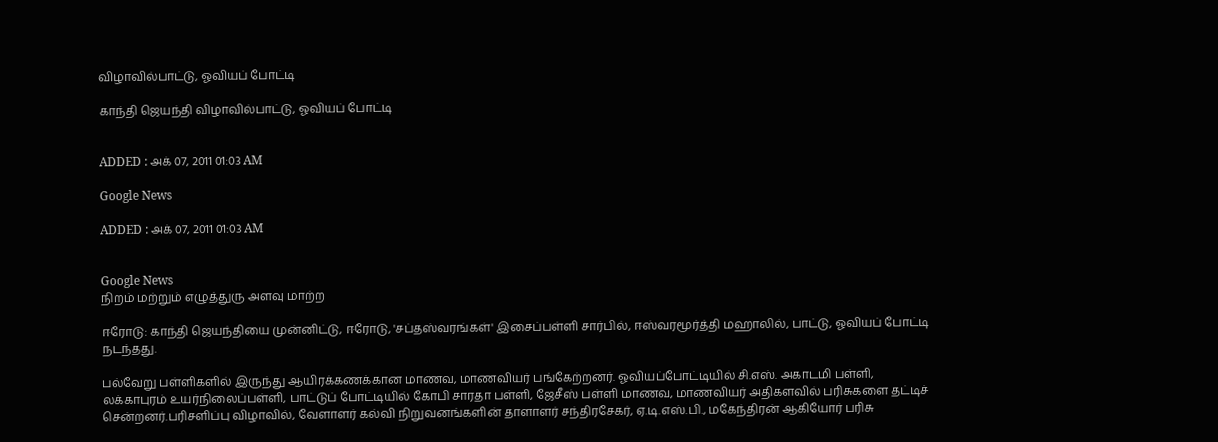விழாவில்பாட்டு, ஓவியப் போட்டி

காந்தி ஜெயந்தி விழாவில்பாட்டு, ஓவியப் போட்டி


ADDED : அக் 07, 2011 01:03 AM

Google News

ADDED : அக் 07, 2011 01:03 AM


Google News
நிறம் மற்றும் எழுத்துரு அளவு மாற்ற

ஈரோடு: காந்தி ஜெயந்தியை முன்னிட்டு, ஈரோடு, 'சப்தஸ்வரங்கள்' இசைப்பள்ளி சார்பில், ஈஸ்வரமூர்த்தி மஹாலில், பாட்டு, ஓவியப் போட்டி நடந்தது.

பல்வேறு பள்ளிகளில் இருந்து ஆயிரக்கணக்கான மாணவ, மாணவியர் பங்கேற்றனர். ஓவியப்போட்டியில் சி.எஸ். அகாடமி பள்ளி, லக்காபுரம் உயர்நிலைப்பள்ளி, பாட்டுப் போட்டியில் கோபி சாரதா பள்ளி, ஜேசீஸ் பள்ளி மாணவ, மாணவியர் அதிகளவில் பரிசுகளை தட்டிச் சென்றனர்.பரிசளிப்பு விழாவில், வேளாளர் கல்வி நிறுவனங்களின் தாளாளர் சந்திரசேகர், ஏ.டி.எஸ்.பி., மகேந்திரன் ஆகியோர் பரிசு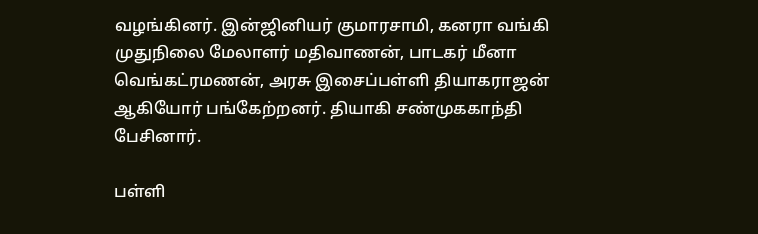வழங்கினர். இன்ஜினியர் குமாரசாமி, கனரா வங்கி முதுநிலை மேலாளர் மதிவாணன், பாடகர் மீனா வெங்கட்ரமணன், அரசு இசைப்பள்ளி தியாகராஜன் ஆகியோர் பங்கேற்றனர். தியாகி சண்முககாந்தி பேசினார்.

பள்ளி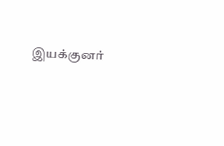இயக்குனர்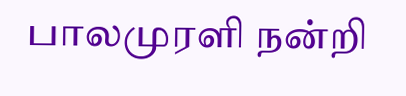பாலமுரளி நன்றி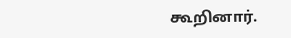கூறினார்.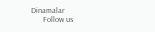Dinamalar
      Follow us